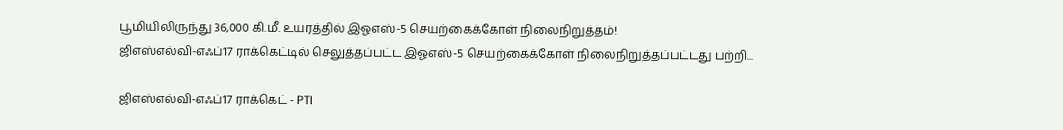பூமியிலிருந்து 36,000 கி.மீ. உயரத்தில் இஓஎஸ்-5 செயற்கைக்கோள் நிலைநிறுத்தம்!
ஜிஎஸ்எல்வி-எஃப்17 ராக்கெட்டில் செலுத்தப்பட்ட இஓஎஸ்-5 செயற்கைக்கோள் நிலைநிறுத்தப்பட்டது பற்றி...

ஜிஎஸ்எல்வி-எஃப்17 ராக்கெட் - PTI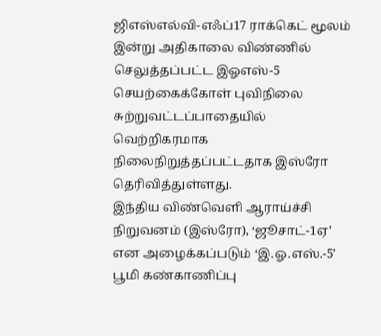ஜிஎஸ்எல்வி-எஃப்17 ராக்கெட் மூலம் இன்று அதிகாலை விண்ணில் செலுத்தப்பட்ட இஓஎஸ்-5 செயற்கைக்கோள் புவிநிலை சுற்றுவட்டப்பாதையில் வெற்றிகரமாக நிலைநிறுத்தப்பட்டதாக இஸ்ரோ தெரிவித்துள்ளது.
இந்திய விண்வெளி ஆராய்ச்சி நிறுவனம் (இஸ்ரோ), ‘ஜூசாட்-1ஏ’ என அழைக்கப்படும் ‘இ.ஓ.எஸ்.-5’ பூமி கண்காணிப்பு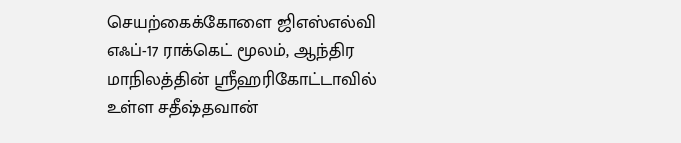செயற்கைக்கோளை ஜிஎஸ்எல்வி எஃப்-17 ராக்கெட் மூலம், ஆந்திர மாநிலத்தின் ஸ்ரீஹரிகோட்டாவில் உள்ள சதீஷ்தவான்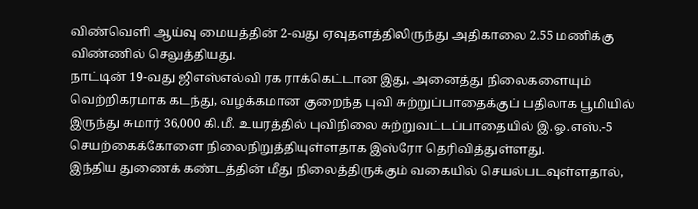விண்வெளி ஆய்வு மையத்தின் 2-வது ஏவுதளத்திலிருந்து அதிகாலை 2.55 மணிக்கு விண்ணில் செலுத்தியது.
நாட்டின் 19-வது ஜிஎஸ்எல்வி ரக ராக்கெட்டான இது, அனைத்து நிலைகளையும் வெற்றிகரமாக கடந்து, வழக்கமான குறைந்த புவி சுற்றுப்பாதைக்குப் பதிலாக பூமியில் இருந்து சுமார் 36,000 கி.மீ. உயரத்தில் புவிநிலை சுற்றுவட்டப்பாதையில் இ.ஓ.எஸ்.-5 செயற்கைக்கோளை நிலைநிறுத்தியுள்ளதாக இஸ்ரோ தெரிவித்துள்ளது.
இந்திய துணைக் கண்டத்தின் மீது நிலைத்திருக்கும் வகையில் செயல்படவுள்ளதால்,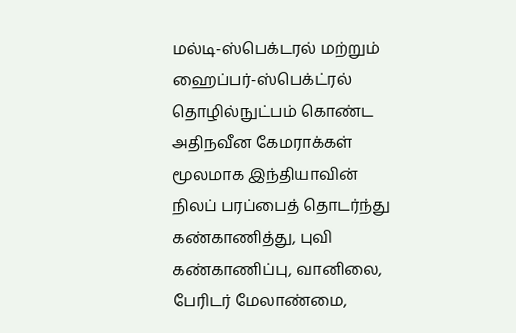மல்டி-ஸ்பெக்டரல் மற்றும் ஹைப்பர்-ஸ்பெக்ட்ரல் தொழில்நுட்பம் கொண்ட அதிநவீன கேமராக்கள் மூலமாக இந்தியாவின் நிலப் பரப்பைத் தொடர்ந்து கண்காணித்து, புவி கண்காணிப்பு, வானிலை, பேரிடர் மேலாண்மை,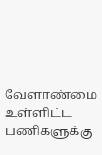வேளாண்மை உள்ளிட்ட பணிகளுக்கு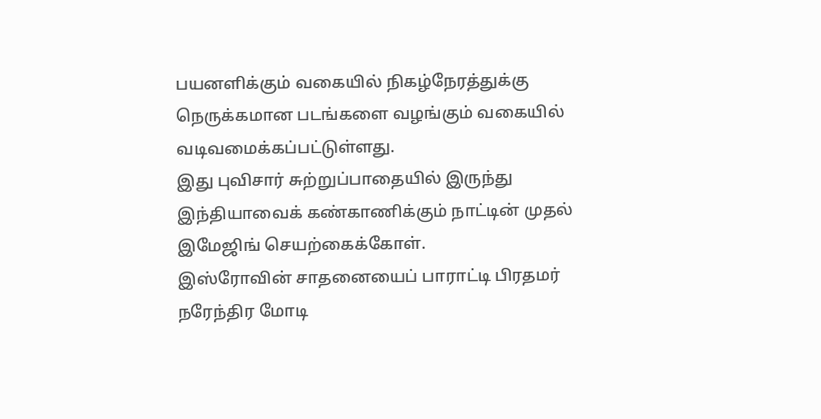பயனளிக்கும் வகையில் நிகழ்நேரத்துக்கு நெருக்கமான படங்களை வழங்கும் வகையில் வடிவமைக்கப்பட்டுள்ளது.
இது புவிசார் சுற்றுப்பாதையில் இருந்து இந்தியாவைக் கண்காணிக்கும் நாட்டின் முதல் இமேஜிங் செயற்கைக்கோள்.
இஸ்ரோவின் சாதனையைப் பாராட்டி பிரதமர் நரேந்திர மோடி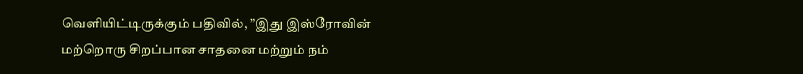வெளியிட்டிருக்கும் பதிவில், ”இது இஸ்ரோவின் மற்றொரு சிறப்பான சாதனை மற்றும் நம்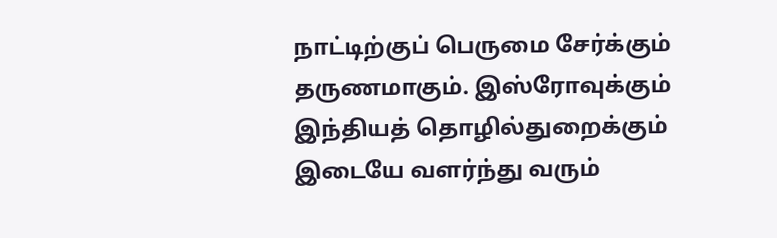நாட்டிற்குப் பெருமை சேர்க்கும் தருணமாகும். இஸ்ரோவுக்கும் இந்தியத் தொழில்துறைக்கும் இடையே வளர்ந்து வரும்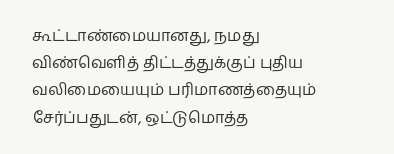கூட்டாண்மையானது, நமது விண்வெளித் திட்டத்துக்குப் புதிய வலிமையையும் பரிமாணத்தையும் சேர்ப்பதுடன், ஒட்டுமொத்த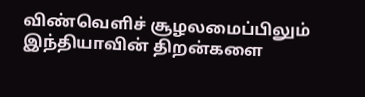விண்வெளிச் சூழலமைப்பிலும் இந்தியாவின் திறன்களை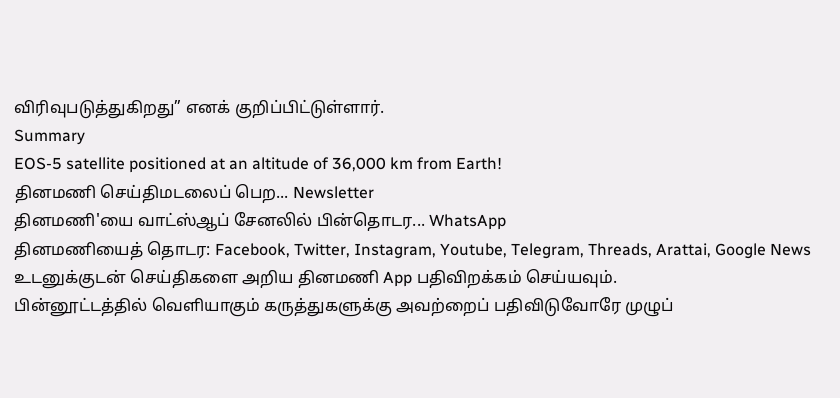விரிவுபடுத்துகிறது” எனக் குறிப்பிட்டுள்ளார்.
Summary
EOS-5 satellite positioned at an altitude of 36,000 km from Earth!
தினமணி செய்திமடலைப் பெற... Newsletter
தினமணி'யை வாட்ஸ்ஆப் சேனலில் பின்தொடர... WhatsApp
தினமணியைத் தொடர: Facebook, Twitter, Instagram, Youtube, Telegram, Threads, Arattai, Google News
உடனுக்குடன் செய்திகளை அறிய தினமணி App பதிவிறக்கம் செய்யவும்.
பின்னூட்டத்தில் வெளியாகும் கருத்துகளுக்கு அவற்றைப் பதிவிடுவோரே முழுப்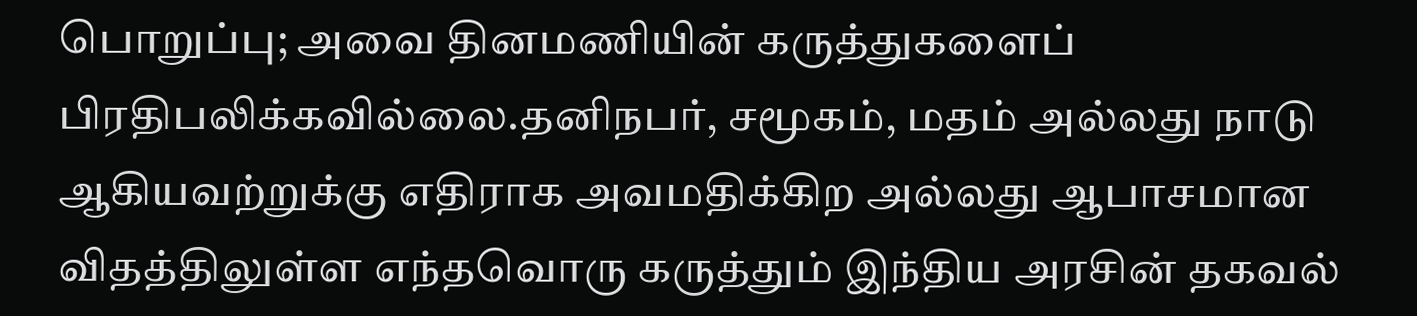பொறுப்பு; அவை தினமணியின் கருத்துகளைப் பிரதிபலிக்கவில்லை.தனிநபர், சமூகம், மதம் அல்லது நாடு ஆகியவற்றுக்கு எதிராக அவமதிக்கிற அல்லது ஆபாசமான விதத்திலுள்ள எந்தவொரு கருத்தும் இந்திய அரசின் தகவல்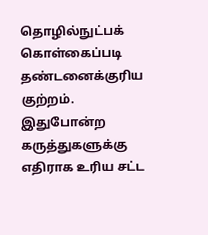தொழில்நுட்பக் கொள்கைப்படி தண்டனைக்குரிய குற்றம். இதுபோன்ற கருத்துகளுக்கு எதிராக உரிய சட்ட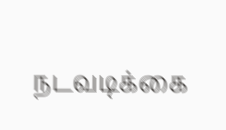நடவடிக்கை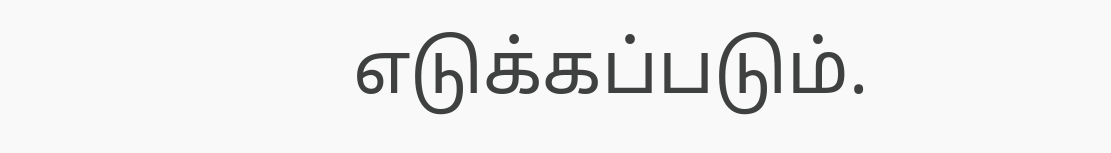எடுக்கப்படும்.